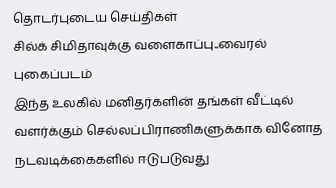தொடர்புடைய செய்திகள்
சில்க் சிமிதாவுக்கு வளைகாப்பு..வைரல் புகைப்படம்
இந்த உலகில் மனிதர்களின் தங்கள் வீட்டில் வளர்க்கும் செல்லப்பிராணிகளுக்காக வினோத நடவடிக்கைகளில் ஈடுபடுவது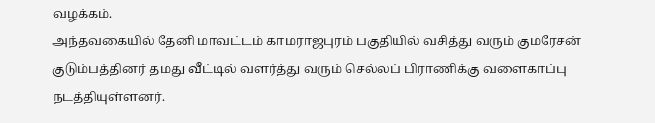வழக்கம்.
அந்தவகையில் தேனி மாவட்டம் காமராஜபுரம் பகுதியில் வசித்து வரும் குமரேசன் குடும்பத்தினர் தமது வீட்டில் வளர்த்து வரும் செல்லப் பிராணிக்கு வளைகாப்பு நடத்தியுள்ளனர்.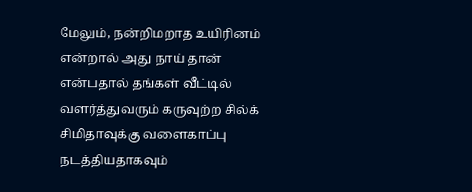மேலும், நன்றிமறாத உயிரினம் என்றால் அது நாய் தான் என்பதால் தங்கள் வீட்டில் வளர்த்துவரும் கருவுற்ற சில்க் சிமிதாவுக்கு வளைகாப்பு நடத்தியதாகவும்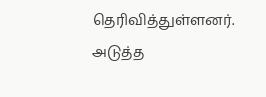தெரிவித்துள்ளனர்.
அடுத்த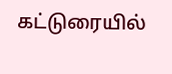கட்டுரையில்